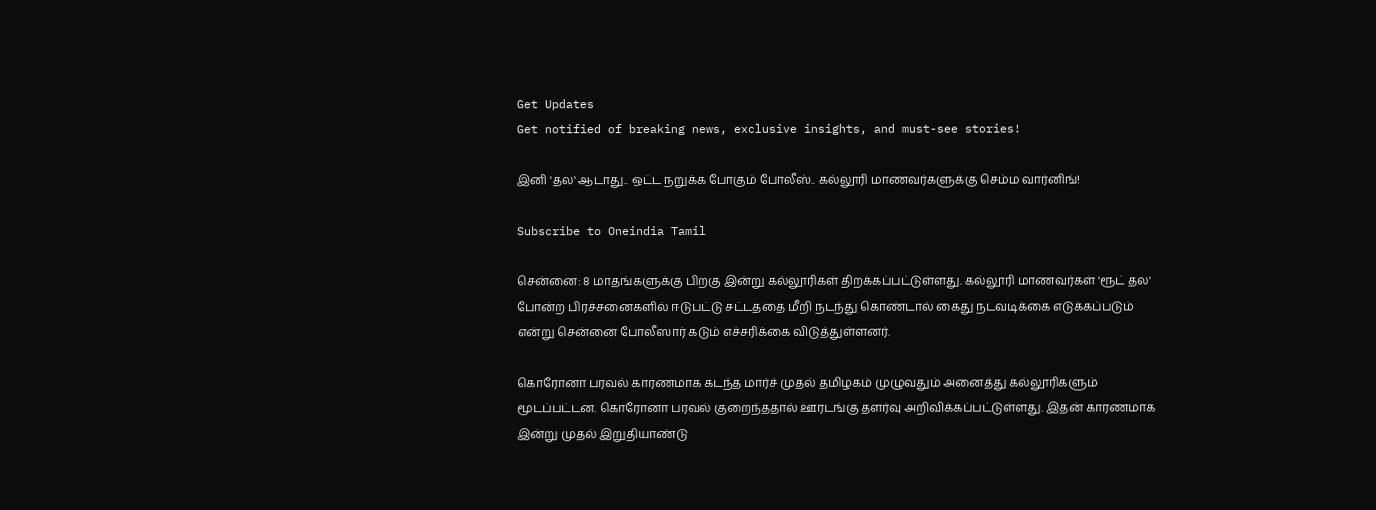Get Updates
Get notified of breaking news, exclusive insights, and must-see stories!

இனி 'தல' ஆடாது.. ஒட்ட நறுக்க போகும் போலீஸ்.. கல்லூரி மாணவர்களுக்கு செம்ம வார்னிங்!

Subscribe to Oneindia Tamil

சென்னை: 8 மாதங்களுக்கு பிறகு இன்று கல்லூரிகள் திறக்கப்பட்டுள்ளது. கல்லூரி மாணவர்கள் 'ரூட் தல' போன்ற பிரச்சனைகளில் ஈடுபட்டு சட்டததை மீறி நடந்து கொண்டால் கைது நடவடிக்கை எடுக்கப்படும் என்று சென்னை போலீஸார் கடும் எச்சரிக்கை விடுத்துள்ளனர்.

கொரோனா பரவல் காரணமாக கடந்த மார்ச் முதல் தமிழகம் முழுவதும் அனைத்து கல்லூரிகளும் மூடப்பட்டன. கொரோனா பரவல் குறைந்ததால் ஊரடங்கு தளர்வு அறிவிக்கப்பட்டுள்ளது. இதன் காரணமாக இன்று முதல் இறுதியாண்டு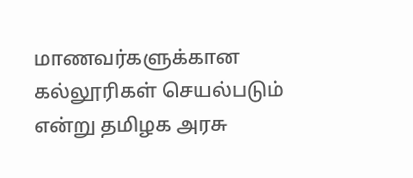மாணவர்களுக்கான கல்லூரிகள் செயல்படும் என்று தமிழக அரசு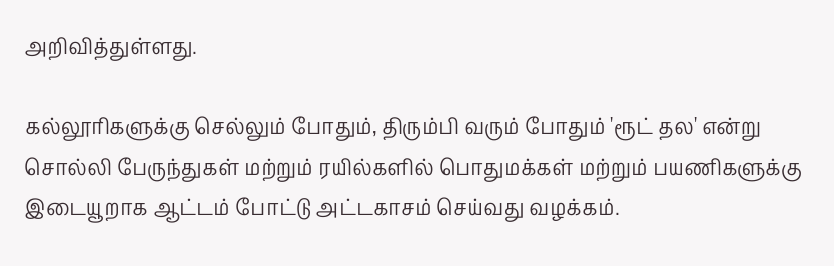அறிவித்துள்ளது.

கல்லூரிகளுக்கு செல்லும் போதும், திரும்பி வரும் போதும் 'ரூட் தல' என்று சொல்லி பேருந்துகள் மற்றும் ரயில்களில் பொதுமக்கள் மற்றும் பயணிகளுக்கு இடையூறாக ஆட்டம் போட்டு அட்டகாசம் செய்வது வழக்கம்.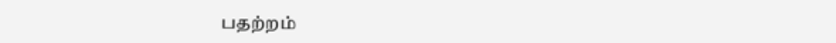பதற்றம்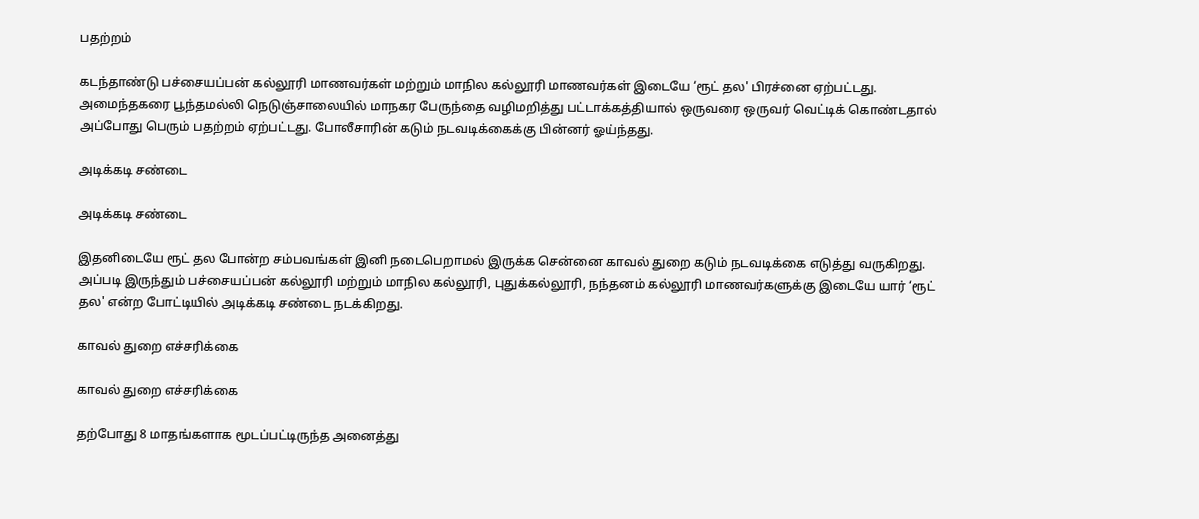பதற்றம்

கடந்தாண்டு பச்சையப்பன் கல்லூரி மாணவர்கள் மற்றும் மாநில கல்லூரி மாணவர்கள் இடையே ‘ரூட் தல' பிரச்னை ஏற்பட்டது. அமைந்தகரை பூந்தமல்லி நெடுஞ்சாலையில் மாநகர பேருந்தை வழிமறித்து பட்டாக்கத்தியால் ஒருவரை ஒருவர் வெட்டிக் கொண்டதால் அப்போது பெரும் பதற்றம் ஏற்பட்டது. போலீசாரின் கடும் நடவடிக்கைக்கு பின்னர் ஓய்ந்தது.

அடிக்கடி சண்டை

அடிக்கடி சண்டை

இதனிடையே ரூட் தல போன்ற சம்பவங்கள் இனி நடைபெறாமல் இருக்க சென்னை காவல் துறை கடும் நடவடிக்கை எடுத்து வருகிறது. அப்படி இருந்தும் பச்சையப்பன் கல்லூரி மற்றும் மாநில கல்லூரி, புதுக்கல்லூரி, நந்தனம் கல்லூரி மாணவர்களுக்கு இடையே யார் ‘ரூட் தல' என்ற போட்டியில் அடிக்கடி சண்டை நடக்கிறது.

காவல் துறை எச்சரிக்கை

காவல் துறை எச்சரிக்கை

தற்போது 8 மாதங்களாக மூடப்பட்டிருந்த அனைத்து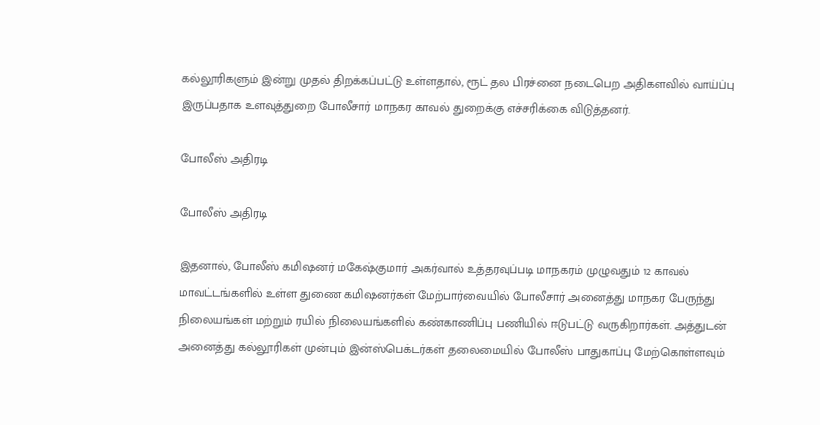கல்லூரிகளும் இன்று முதல் திறக்கப்பட்டு உள்ளதால், ரூட் தல பிரச்னை நடைபெற அதிகளவில் வாய்ப்பு இருப்பதாக உளவுத்துறை போலீசார் மாநகர காவல் துறைக்கு எச்சரிக்கை விடுத்தனர்.

போலீஸ் அதிரடி

போலீஸ் அதிரடி

இதனால், போலீஸ் கமிஷனர் மகேஷ்குமார் அகர்வால் உத்தரவுப்படி மாநகரம் முழுவதும் 12 காவல் மாவட்டங்களில் உள்ள துணை கமிஷனர்கள் மேற்பார்வையில் போலீசார் அனைத்து மாநகர பேருந்து நிலையங்கள் மற்றும் ரயில் நிலையங்களில் கண்காணிப்பு பணியில் ஈடுபட்டு வருகிறார்கள். அத்துடன் அனைத்து கல்லூரிகள் முன்பும் இன்ஸ்பெக்டர்கள் தலைமையில் போலீஸ் பாதுகாப்பு மேற்கொள்ளவும்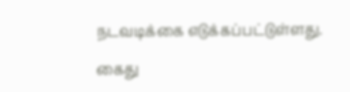நடவடிக்கை எடுக்கப்பட்டுள்ளது.

கைது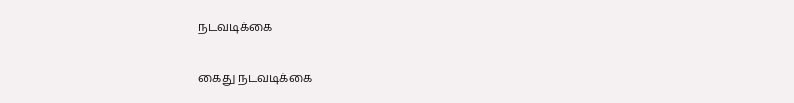நடவடிக்கை

கைது நடவடிக்கை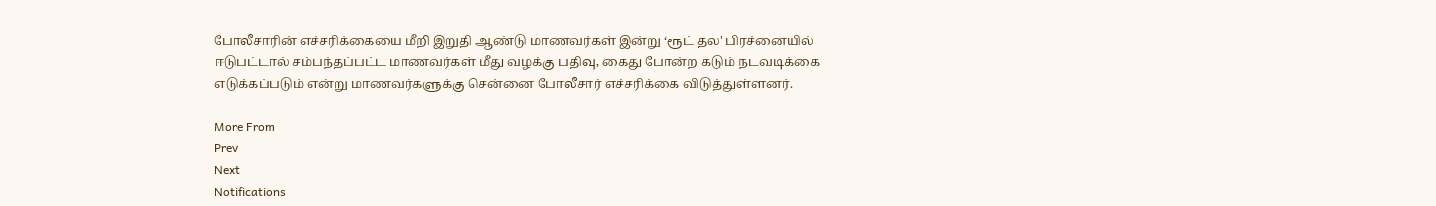போலீசாரின் எச்சரிக்கையை மீறி இறுதி ஆண்டு மாணவர்கள் இன்று ‘ரூட் தல' பிரச்னையில் ஈடுபட்டால் சம்பந்தப்பட்ட மாணவர்கள் மீது வழக்கு பதிவு, கைது போன்ற கடும் நடவடிக்கை எடுக்கப்படும் என்று மாணவர்களுக்கு சென்னை போலீசார் எச்சரிக்கை விடுத்துள்ளனர்.

More From
Prev
Next
Notifications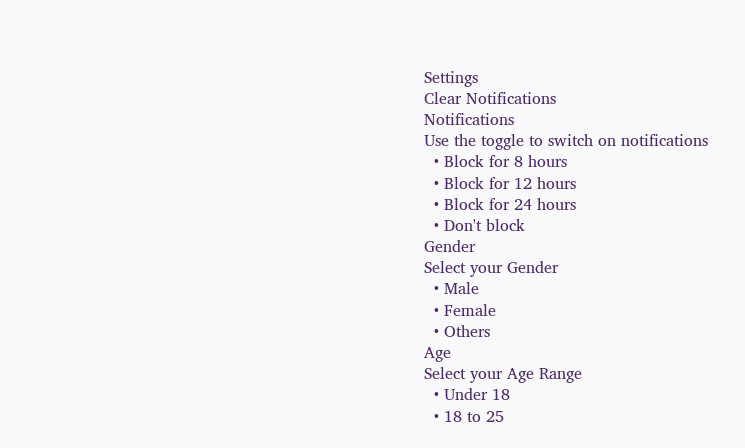Settings
Clear Notifications
Notifications
Use the toggle to switch on notifications
  • Block for 8 hours
  • Block for 12 hours
  • Block for 24 hours
  • Don't block
Gender
Select your Gender
  • Male
  • Female
  • Others
Age
Select your Age Range
  • Under 18
  • 18 to 25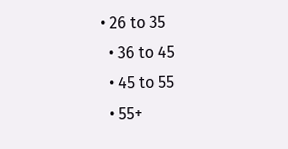• 26 to 35
  • 36 to 45
  • 45 to 55
  • 55+